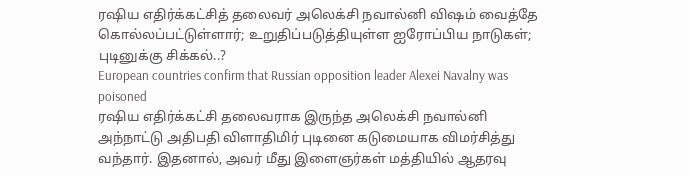ரஷிய எதிர்க்கட்சித் தலைவர் அலெக்சி நவால்னி விஷம் வைத்தே கொல்லப்பட்டுள்ளார்; உறுதிப்படுத்தியுள்ள ஐரோப்பிய நாடுகள்; புடினுக்கு சிக்கல்..?
European countries confirm that Russian opposition leader Alexei Navalny was poisoned
ரஷிய எதிர்க்கட்சி தலைவராக இருந்த அலெக்சி நவால்னி அந்நாட்டு அதிபதி விளாதிமிர் புடினை கடுமையாக விமர்சித்து வந்தார். இதனால், அவர் மீது இளைஞர்கள் மத்தியில் ஆதரவு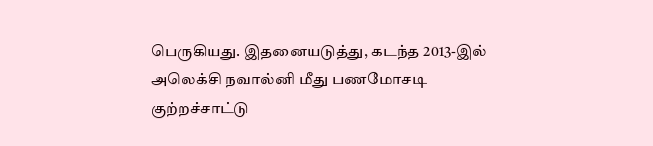பெருகியது. இதனையடுத்து, கடந்த 2013-இல் அலெக்சி நவால்னி மீது பணமோசடி குற்றச்சாட்டு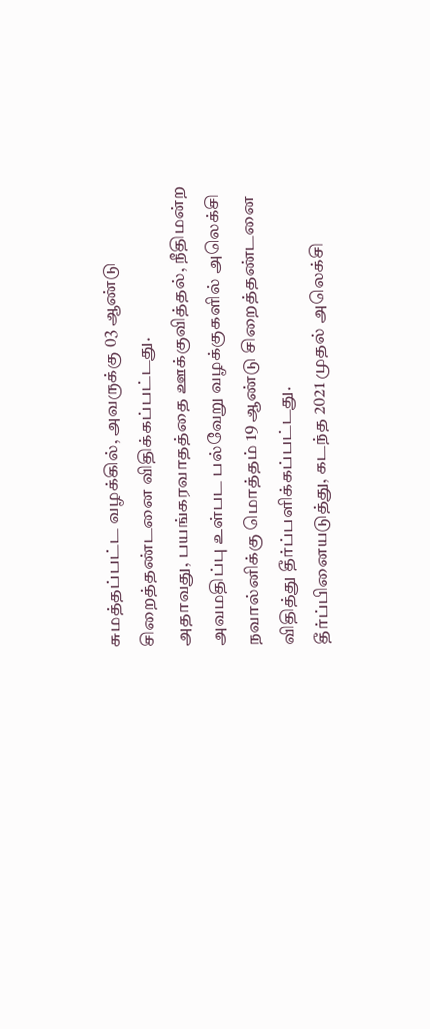சுமத்தப்பட்ட வழக்கில், அவருக்கு 03 ஆண்டு சிறைத்தண்டனை விதிக்கப்பட்டது.
அதாவது, பயங்கரவாதத்தை ஊக்குவித்தல், நீதிமன்ற அவமதிப்பு உள்பட பல்வேறு வழக்குகளில் அலெக்சி நவால்னிக்கு மொத்தம் 19 ஆண்டு சிறைத்தண்டனை விதித்து தீர்ப்பளிக்கப்பட்டது.
தீர்ப்பினையடுத்து, கடந்த 2021 முதல் அலெக்சி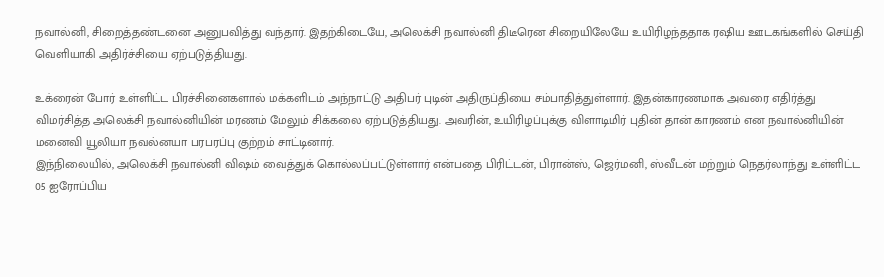நவால்னி, சிறைத்தண்டனை அனுபவித்து வந்தார். இதற்கிடையே, அலெக்சி நவால்னி திடீரென சிறையிலேயே உயிரிழந்ததாக ரஷிய ஊடகங்களில் செய்தி வெளியாகி அதிர்ச்சியை ஏற்படுத்தியது.

உக்ரைன் போர் உள்ளிட்ட பிரச்சினைகளால் மக்களிடம் அந்நாட்டு அதிபர் புடின் அதிருப்தியை சம்பாதித்துள்ளார். இதன்காரணமாக அவரை எதிர்த்து விமர்சித்த அலெக்சி நவால்னியின் மரணம் மேலும் சிக்கலை ஏற்படுத்தியது. அவரின், உயிரிழப்புக்கு விளாடிமிர் புதின் தான் காரணம் என நவால்னியின் மனைவி யூலியா நவல்னயா பரபரப்பு குற்றம் சாட்டினார்.
இந்நிலையில், அலெக்சி நவால்னி விஷம் வைத்துக் கொல்லப்பட்டுள்ளார் என்பதை பிரிட்டன், பிரான்ஸ், ஜெர்மனி, ஸ்வீடன் மற்றும் நெதர்லாந்து உள்ளிட்ட 05 ஐரோப்பிய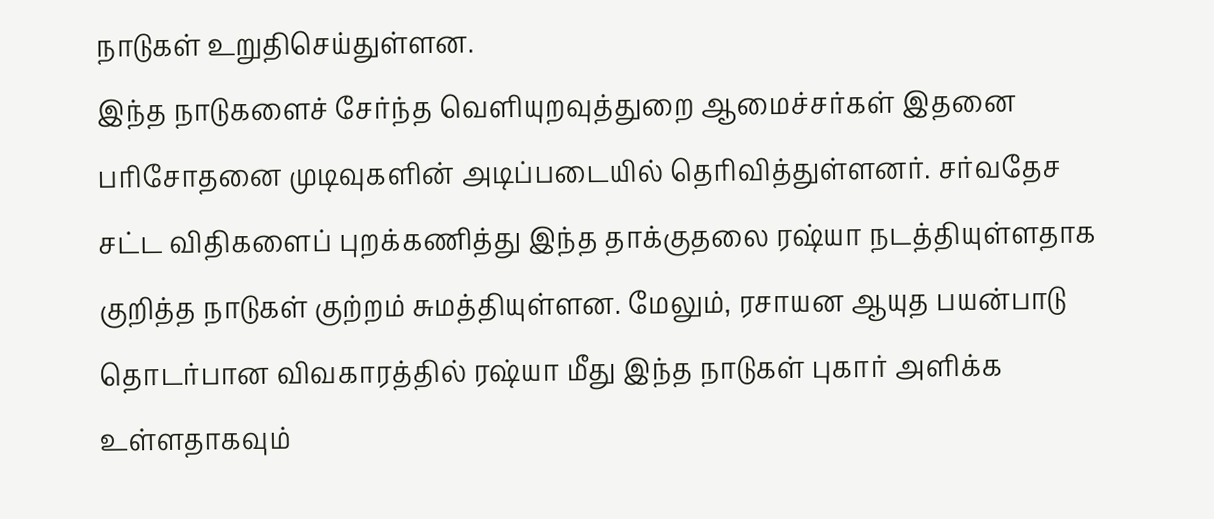நாடுகள் உறுதிசெய்துள்ளன.
இந்த நாடுகளைச் சேர்ந்த வெளியுறவுத்துறை ஆமைச்சர்கள் இதனை பரிசோதனை முடிவுகளின் அடிப்படையில் தெரிவித்துள்ளனர். சர்வதேச சட்ட விதிகளைப் புறக்கணித்து இந்த தாக்குதலை ரஷ்யா நடத்தியுள்ளதாக குறித்த நாடுகள் குற்றம் சுமத்தியுள்ளன. மேலும், ரசாயன ஆயுத பயன்பாடு தொடர்பான விவகாரத்தில் ரஷ்யா மீது இந்த நாடுகள் புகார் அளிக்க உள்ளதாகவும்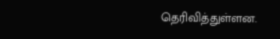தெரிவித்துள்ளன.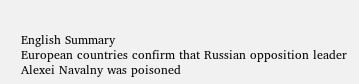English Summary
European countries confirm that Russian opposition leader Alexei Navalny was poisoned